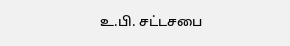உ.பி. சட்டசபை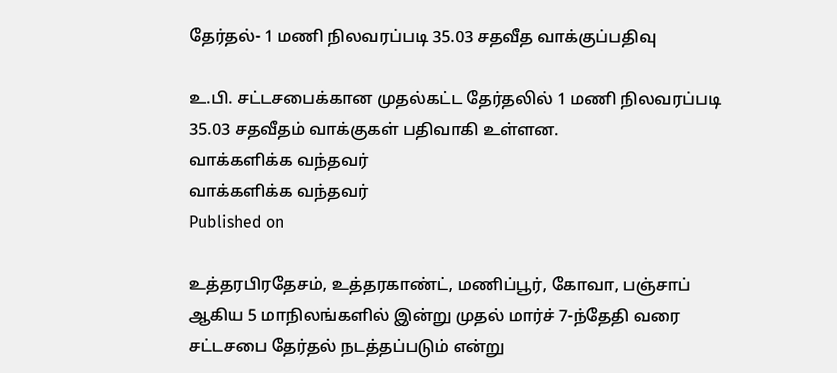தேர்தல்- 1 மணி நிலவரப்படி 35.03 சதவீத வாக்குப்பதிவு

உ.பி. சட்டசபைக்கான முதல்கட்ட தேர்தலில் 1 மணி நிலவரப்படி 35.03 சதவீதம் வாக்குகள் பதிவாகி உள்ளன.
வாக்களிக்க வந்தவர்
வாக்களிக்க வந்தவர்
Published on

உத்தரபிரதேசம், உத்தரகாண்ட், மணிப்பூர், கோவா, பஞ்சாப் ஆகிய 5 மாநிலங்களில் இன்று முதல் மார்ச் 7-ந்தேதி வரை சட்டசபை தேர்தல் நடத்தப்படும் என்று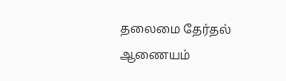தலைமை தேர்தல் ஆணையம்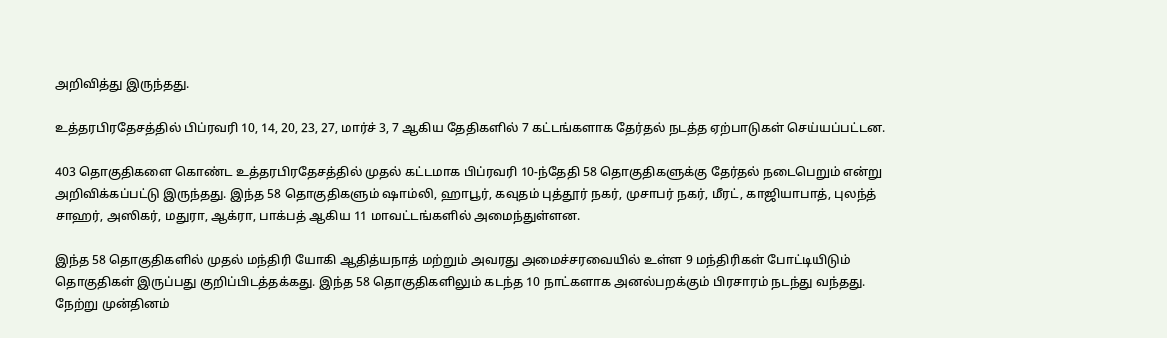அறிவித்து இருந்தது.

உத்தரபிரதேசத்தில் பிப்ரவரி 10, 14, 20, 23, 27, மார்ச் 3, 7 ஆகிய தேதிகளில் 7 கட்டங்களாக தேர்தல் நடத்த ஏற்பாடுகள் செய்யப்பட்டன.

403 தொகுதிகளை கொண்ட உத்தரபிரதேசத்தில் முதல் கட்டமாக பிப்ரவரி 10-ந்தேதி 58 தொகுதிகளுக்கு தேர்தல் நடைபெறும் என்று அறிவிக்கப்பட்டு இருந்தது. இந்த 58 தொகுதிகளும் ஷாம்லி, ஹாபூர், கவுதம் புத்தூர் நகர், முசாபர் நகர், மீரட், காஜியாபாத், புலந்த் சாஹர், அஸிகர், மதுரா, ஆக்ரா, பாக்பத் ஆகிய 11 மாவட்டங்களில் அமைந்துள்ளன.

இந்த 58 தொகுதிகளில் முதல் மந்திரி யோகி ஆதித்யநாத் மற்றும் அவரது அமைச்சரவையில் உள்ள 9 மந்திரிகள் போட்டியிடும் தொகுதிகள் இருப்பது குறிப்பிடத்தக்கது. இந்த 58 தொகுதிகளிலும் கடந்த 10 நாட்களாக அனல்பறக்கும் பிரசாரம் நடந்து வந்தது. நேற்று முன்தினம்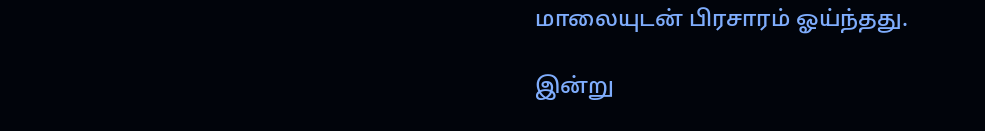மாலையுடன் பிரசாரம் ஓய்ந்தது.

இன்று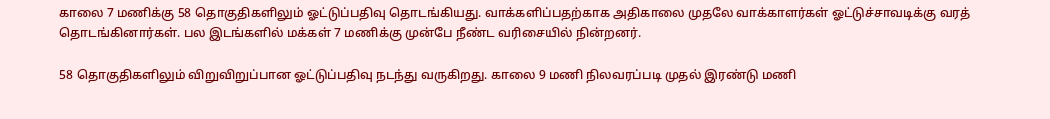காலை 7 மணிக்கு 58 தொகுதிகளிலும் ஓட்டுப்பதிவு தொடங்கியது. வாக்களிப்பதற்காக அதிகாலை முதலே வாக்காளர்கள் ஓட்டுச்சாவடிக்கு வரத் தொடங்கினார்கள். பல இடங்களில் மக்கள் 7 மணிக்கு முன்பே நீண்ட வரிசையில் நின்றனர்.

58 தொகுதிகளிலும் விறுவிறுப்பான ஓட்டுப்பதிவு நடந்து வருகிறது. காலை 9 மணி நிலவரப்படி முதல் இரண்டு மணி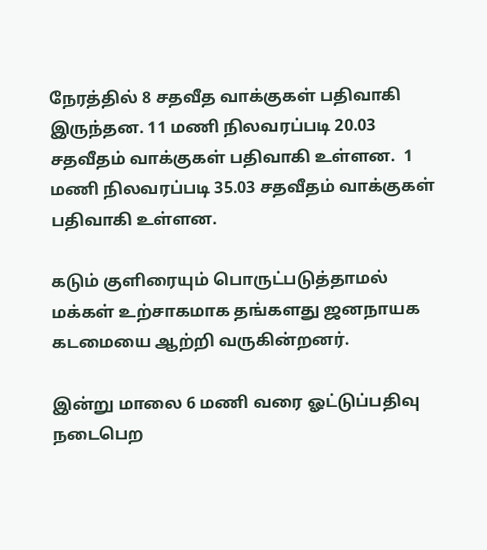நேரத்தில் 8 சதவீத வாக்குகள் பதிவாகி இருந்தன. 11 மணி நிலவரப்படி 20.03 சதவீதம் வாக்குகள் பதிவாகி உள்ளன.  1 மணி நிலவரப்படி 35.03 சதவீதம் வாக்குகள் பதிவாகி உள்ளன.

கடும் குளிரையும் பொருட்படுத்தாமல் மக்கள் உற்சாகமாக தங்களது ஜனநாயக கடமையை ஆற்றி வருகின்றனர்.

இன்று மாலை 6 மணி வரை ஓட்டுப்பதிவு நடைபெற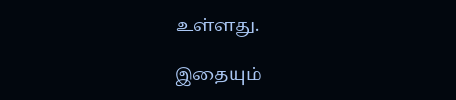உள்ளது.

இதையும்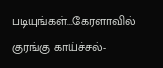படியுங்கள்...கேரளாவில் குரங்கு காய்ச்சல்-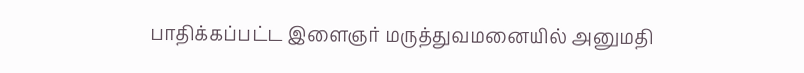பாதிக்கப்பட்ட இளைஞர் மருத்துவமனையில் அனுமதி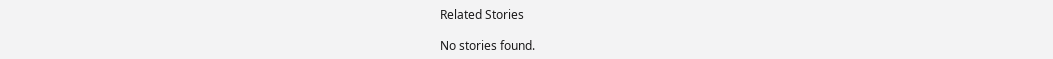Related Stories

No stories found.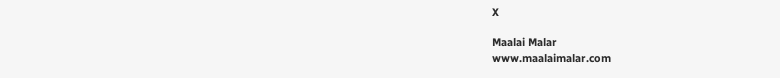X

Maalai Malar
www.maalaimalar.com